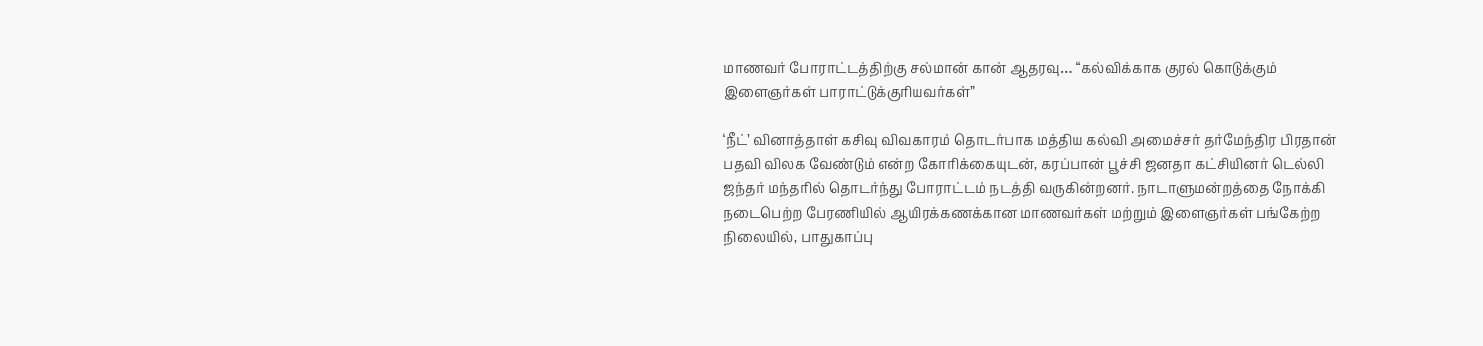மாணவர் போராட்டத்திற்கு சல்மான் கான் ஆதரவு… “கல்விக்காக குரல் கொடுக்கும் இளைஞர்கள் பாராட்டுக்குரியவர்கள்”

‘நீட்’ வினாத்தாள் கசிவு விவகாரம் தொடர்பாக மத்திய கல்வி அமைச்சர் தர்மேந்திர பிரதான் பதவி விலக வேண்டும் என்ற கோரிக்கையுடன், கரப்பான் பூச்சி ஜனதா கட்சியினர் டெல்லி ஜந்தர் மந்தரில் தொடர்ந்து போராட்டம் நடத்தி வருகின்றனர். நாடாளுமன்றத்தை நோக்கி நடைபெற்ற பேரணியில் ஆயிரக்கணக்கான மாணவர்கள் மற்றும் இளைஞர்கள் பங்கேற்ற நிலையில், பாதுகாப்பு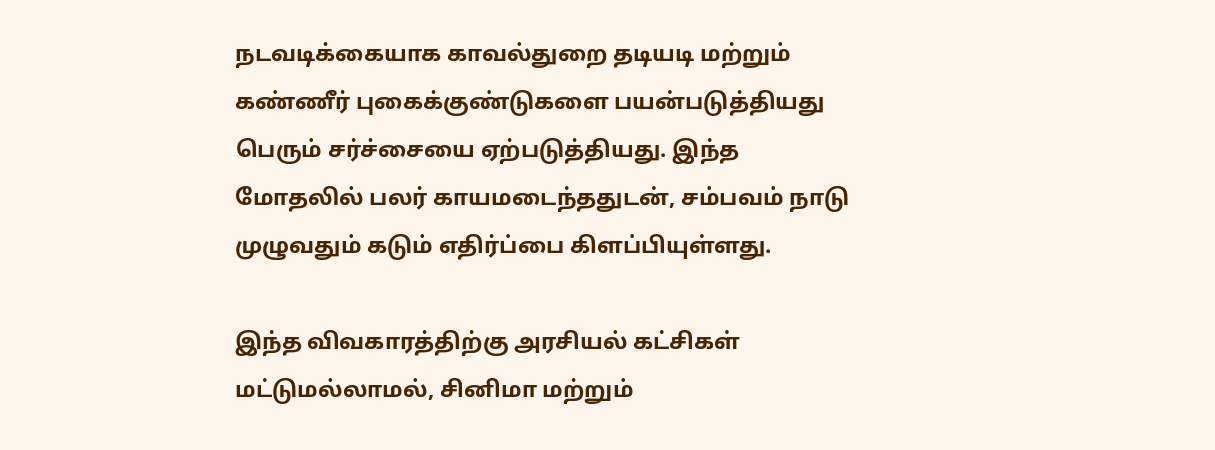நடவடிக்கையாக காவல்துறை தடியடி மற்றும் கண்ணீர் புகைக்குண்டுகளை பயன்படுத்தியது பெரும் சர்ச்சையை ஏற்படுத்தியது. இந்த மோதலில் பலர் காயமடைந்ததுடன், சம்பவம் நாடு முழுவதும் கடும் எதிர்ப்பை கிளப்பியுள்ளது.

இந்த விவகாரத்திற்கு அரசியல் கட்சிகள் மட்டுமல்லாமல், சினிமா மற்றும்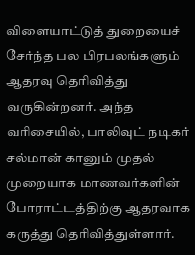விளையாட்டுத் துறையைச் சேர்ந்த பல பிரபலங்களும் ஆதரவு தெரிவித்து வருகின்றனர். அந்த வரிசையில், பாலிவுட் நடிகர் சல்மான் கானும் முதல் முறையாக மாணவர்களின் போராட்டத்திற்கு ஆதரவாக கருத்து தெரிவித்துள்ளார்.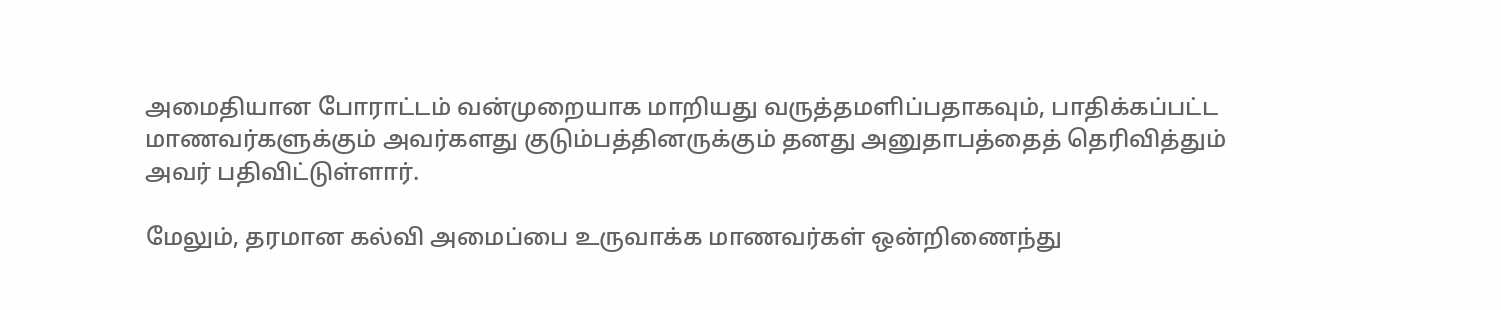அமைதியான போராட்டம் வன்முறையாக மாறியது வருத்தமளிப்பதாகவும், பாதிக்கப்பட்ட மாணவர்களுக்கும் அவர்களது குடும்பத்தினருக்கும் தனது அனுதாபத்தைத் தெரிவித்தும் அவர் பதிவிட்டுள்ளார்.

மேலும், தரமான கல்வி அமைப்பை உருவாக்க மாணவர்கள் ஒன்றிணைந்து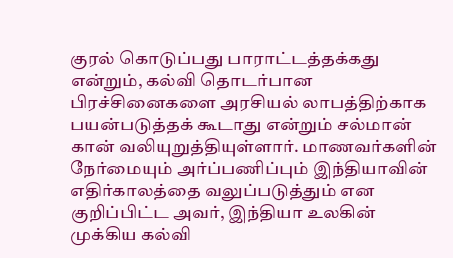குரல் கொடுப்பது பாராட்டத்தக்கது என்றும், கல்வி தொடர்பான பிரச்சினைகளை அரசியல் லாபத்திற்காக பயன்படுத்தக் கூடாது என்றும் சல்மான் கான் வலியுறுத்தியுள்ளார். மாணவர்களின் நேர்மையும் அர்ப்பணிப்பும் இந்தியாவின் எதிர்காலத்தை வலுப்படுத்தும் என குறிப்பிட்ட அவர், இந்தியா உலகின் முக்கிய கல்வி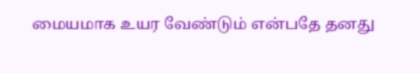மையமாக உயர வேண்டும் என்பதே தனது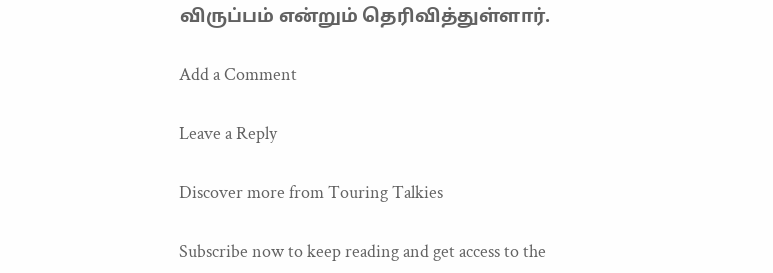விருப்பம் என்றும் தெரிவித்துள்ளார்.

Add a Comment

Leave a Reply

Discover more from Touring Talkies

Subscribe now to keep reading and get access to the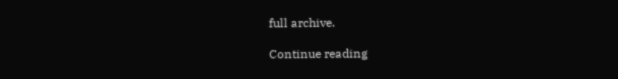full archive.

Continue reading